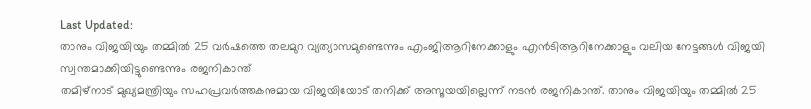Last Updated:
താനും വിജയിയും തമ്മിൽ 25 വർഷത്തെ തലമുറ വ്യത്യാസമുണ്ടെന്നും എംജിആറിനേക്കാളും എൻടിആറിനേക്കാളും വലിയ നേട്ടങ്ങൾ വിജയി സ്വന്തമാക്കിയിട്ടുണ്ടെന്നും രജനികാന്ത്
തമിഴ്നാട് മുഖ്യമന്ത്രിയും സഹപ്രവർത്തകനുമായ വിജയിയോട് തനിക്ക് അസൂയയില്ലെന്ന് നടൻ രജനികാന്ത്. താനും വിജയിയും തമ്മിൽ 25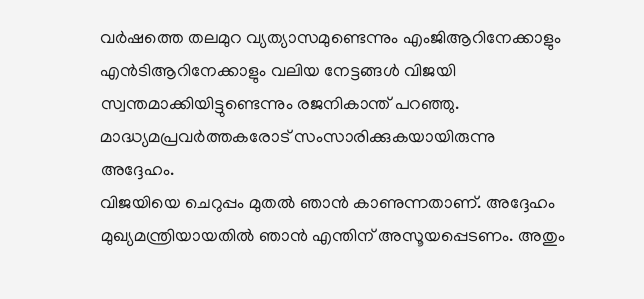വർഷത്തെ തലമുറ വ്യത്യാസമുണ്ടെന്നും എംജിആറിനേക്കാളും എൻടിആറിനേക്കാളും വലിയ നേട്ടങ്ങൾ വിജയി സ്വന്തമാക്കിയിട്ടുണ്ടെന്നും രജനികാന്ത് പറഞ്ഞു. മാദ്ധ്യമപ്രവർത്തകരോട് സംസാരിക്കുകയായിരുന്നു അദ്ദേഹം.
വിജയിയെ ചെറുപ്പം മുതൽ ഞാൻ കാണുന്നതാണ്. അദ്ദേഹം മുഖ്യമന്ത്രിയായതിൽ ഞാൻ എന്തിന് അസൂയപ്പെടണം. അതും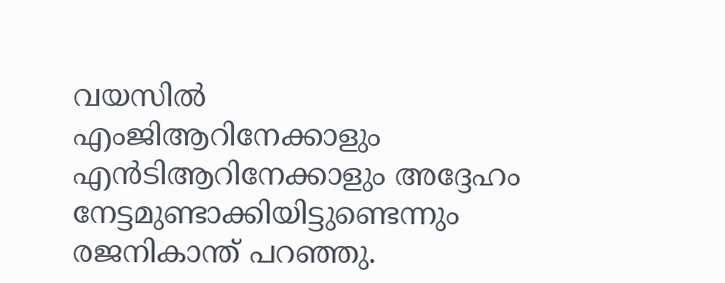വയസിൽ എംജിആറിനേക്കാളും എൻടിആറിനേക്കാളും അദ്ദേഹം നേട്ടമുണ്ടാക്കിയിട്ടുണ്ടെന്നും രജനികാന്ത് പറഞ്ഞു.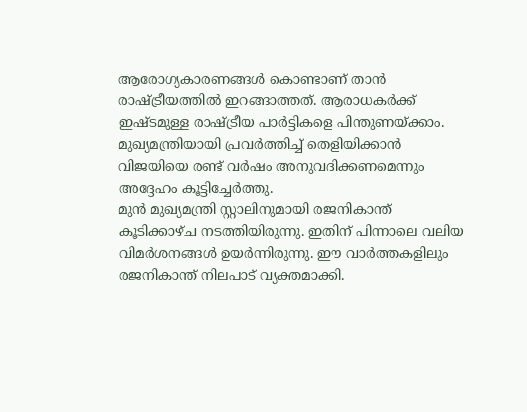ആരോഗ്യകാരണങ്ങൾ കൊണ്ടാണ് താൻ രാഷ്ട്രീയത്തിൽ ഇറങ്ങാത്തത്. ആരാധകർക്ക് ഇഷ്ടമുള്ള രാഷ്ട്രീയ പാർട്ടികളെ പിന്തുണയ്ക്കാം. മുഖ്യമന്ത്രിയായി പ്രവർത്തിച്ച് തെളിയിക്കാൻ വിജയിയെ രണ്ട് വർഷം അനുവദിക്കണമെന്നും അദ്ദേഹം കൂട്ടിച്ചേർത്തു.
മുൻ മുഖ്യമന്ത്രി സ്റ്റാലിനുമായി രജനികാന്ത് കൂടിക്കാഴ്ച നടത്തിയിരുന്നു. ഇതിന് പിന്നാലെ വലിയ വിമർശനങ്ങൾ ഉയർന്നിരുന്നു. ഈ വാർത്തകളിലും രജനികാന്ത് നിലപാട് വ്യക്തമാക്കി.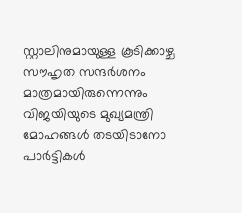സ്റ്റാലിനുമായുള്ള കൂടിക്കാഴ്ച സൗഹൃത സന്ദർശനം മാത്രമായിരുന്നെന്നും വിജയിയുടെ മുഖ്യമന്ത്രി മോഹങ്ങൾ തടയിടാനോ പാർട്ടികൾ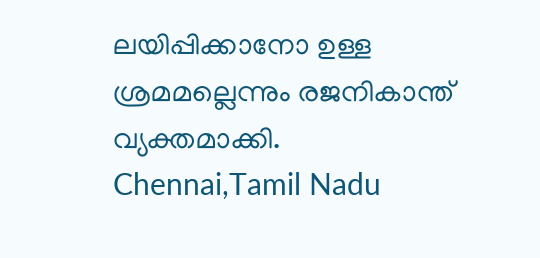ലയിപ്പിക്കാനോ ഉള്ള ശ്രമമല്ലെന്നും രജനികാന്ത് വ്യക്തമാക്കി.
Chennai,Tamil Nadu